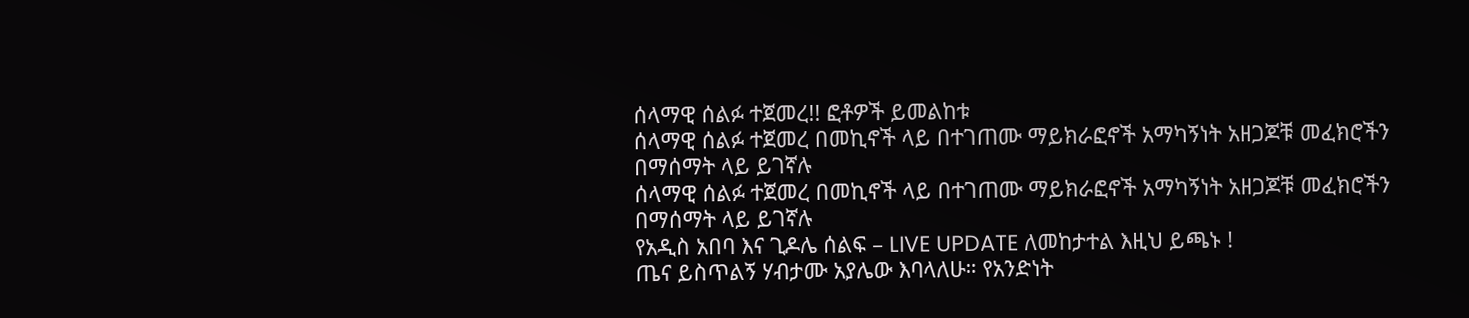ሰላማዊ ሰልፉ ተጀመረ!! ፎቶዎች ይመልከቱ
ሰላማዊ ሰልፉ ተጀመረ በመኪኖች ላይ በተገጠሙ ማይክራፎኖች አማካኝነት አዘጋጆቹ መፈክሮችን በማሰማት ላይ ይገኛሉ
ሰላማዊ ሰልፉ ተጀመረ በመኪኖች ላይ በተገጠሙ ማይክራፎኖች አማካኝነት አዘጋጆቹ መፈክሮችን በማሰማት ላይ ይገኛሉ
የአዲስ አበባ እና ጊዶሌ ሰልፍ – LIVE UPDATE ለመከታተል እዚህ ይጫኑ !
ጤና ይስጥልኝ ሃብታሙ አያሌው እባላለሁ። የአንድነት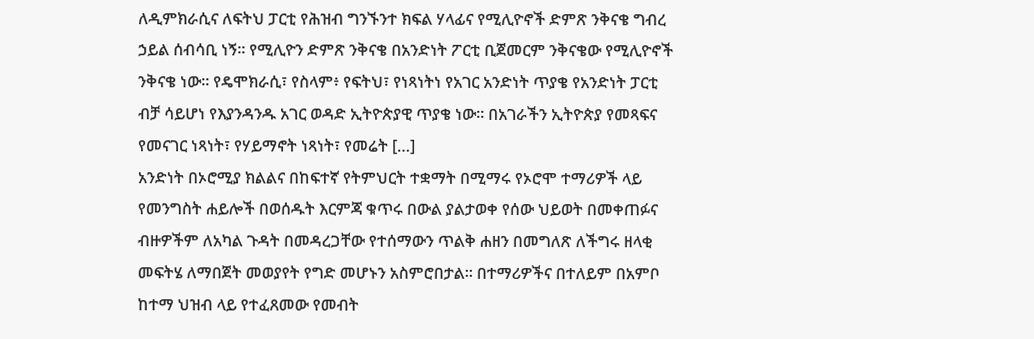ለዲምክራሲና ለፍትህ ፓርቲ የሕዝብ ግንኙንተ ክፍል ሃላፊና የሚሊዮኖች ድምጽ ንቅናቄ ግብረ ኃይል ሰብሳቢ ነኝ። የሚሊዮን ድምጽ ንቅናቄ በአንድነት ፖርቲ ቢጀመርም ንቅናቄው የሚሊዮኖች ንቅናቄ ነው። የዴሞክራሲ፣ የስላም፥ የፍትህ፣ የነጻነትነ የአገር አንድነት ጥያቄ የአንድነት ፓርቲ ብቻ ሳይሆነ የእያንዳንዱ አገር ወዳድ ኢትዮጵያዊ ጥያቄ ነው። በአገራችን ኢትዮጵያ የመጻፍና የመናገር ነጻነት፣ የሃይማኖት ነጻነት፣ የመሬት […]
አንድነት በኦሮሚያ ክልልና በከፍተኛ የትምህርት ተቋማት በሚማሩ የኦሮሞ ተማሪዎች ላይ የመንግስት ሐይሎች በወሰዱት እርምጃ ቁጥሩ በውል ያልታወቀ የሰው ህይወት በመቀጠፉና ብዙዎችም ለአካል ጉዳት በመዳረጋቸው የተሰማውን ጥልቅ ሐዘን በመግለጽ ለችግሩ ዘላቂ መፍትሄ ለማበጀት መወያየት የግድ መሆኑን አስምሮበታል፡፡ በተማሪዎችና በተለይም በአምቦ ከተማ ህዝብ ላይ የተፈጸመው የመብት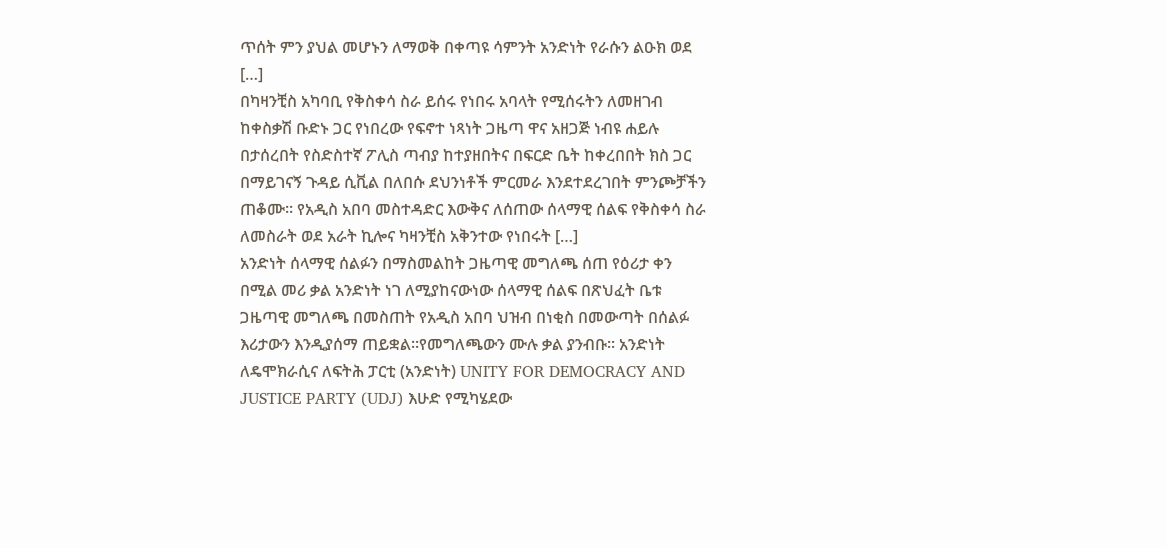ጥሰት ምን ያህል መሆኑን ለማወቅ በቀጣዩ ሳምንት አንድነት የራሱን ልዑክ ወደ […]
በካዛንቺስ አካባቢ የቅስቀሳ ስራ ይሰሩ የነበሩ አባላት የሚሰሩትን ለመዘገብ ከቀስቃሽ ቡድኑ ጋር የነበረው የፍኖተ ነጻነት ጋዜጣ ዋና አዘጋጅ ነብዩ ሐይሉ በታሰረበት የስድስተኛ ፖሊስ ጣብያ ከተያዘበትና በፍርድ ቤት ከቀረበበት ክስ ጋር በማይገናኝ ጉዳይ ሲቪል በለበሱ ደህንነቶች ምርመራ እንደተደረገበት ምንጮቻችን ጠቆሙ፡፡ የአዲስ አበባ መስተዳድር እውቅና ለሰጠው ሰላማዊ ሰልፍ የቅስቀሳ ስራ ለመስራት ወደ አራት ኪሎና ካዛንቺስ አቅንተው የነበሩት […]
አንድነት ሰላማዊ ሰልፉን በማስመልከት ጋዜጣዊ መግለጫ ሰጠ የዕሪታ ቀን በሚል መሪ ቃል አንድነት ነገ ለሚያከናውነው ሰላማዊ ሰልፍ በጽህፈት ቤቱ ጋዜጣዊ መግለጫ በመስጠት የአዲስ አበባ ህዝብ በነቂስ በመውጣት በሰልፉ እሪታውን እንዲያሰማ ጠይቋል፡፡የመግለጫውን ሙሉ ቃል ያንብቡ፡፡ አንድነት ለዴሞክራሲና ለፍትሕ ፓርቲ (አንድነት) UNITY FOR DEMOCRACY AND JUSTICE PARTY (UDJ) እሁድ የሚካሄደው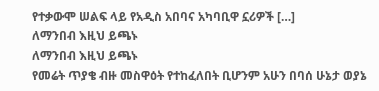የተቃውሞ ሠልፍ ላይ የአዲስ አበባና አካባቢዋ ኗሪዎች […]
ለማንበብ እዚህ ይጫኑ
ለማንበብ እዚህ ይጫኑ
የመሬት ጥያቄ ብዙ መስዋዕት የተከፈለበት ቢሆንም አሁን በባሰ ሁኔታ ወያኔ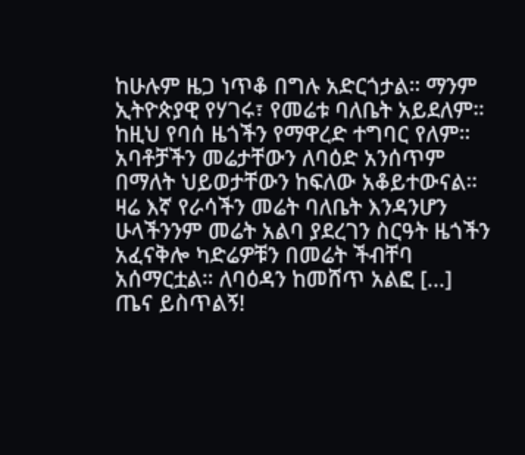ከሁሉም ዜጋ ነጥቆ በግሉ አድርጎታል። ማንም ኢትዮጵያዊ የሃገሩ፣ የመሬቱ ባለቤት አይደለም። ከዚህ የባሰ ዜጎችን የማዋረድ ተግባር የለም። አባቶቻችን መሬታቸውን ለባዕድ አንሰጥም በማለት ህይወታቸውን ከፍለው አቆይተውናል። ዛሬ እኛ የራሳችን መሬት ባለቤት እንዳንሆን ሁላችንንም መሬት አልባ ያደረገን ስርዓት ዜጎችን አፈናቅሎ ካድሬዎቹን በመሬት ችብቸባ አሰማርቷል። ለባዕዳን ከመሸጥ አልፎ […]
ጤና ይስጥልኝ!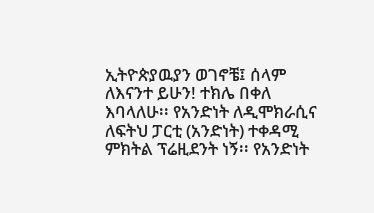ኢትዮጵያዉያን ወገኖቼ፤ ሰላም ለእናንተ ይሁን! ተክሌ በቀለ እባላለሁ፡፡ የአንድነት ለዲሞክራሲና ለፍትህ ፓርቲ (አንድነት) ተቀዳሚ ምክትል ፕሬዚደንት ነኝ፡፡ የአንድነት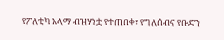የፖለቲካ አላማ ብዝሃነቷ የተጠበቀ፣ የግለሰብና የቡድን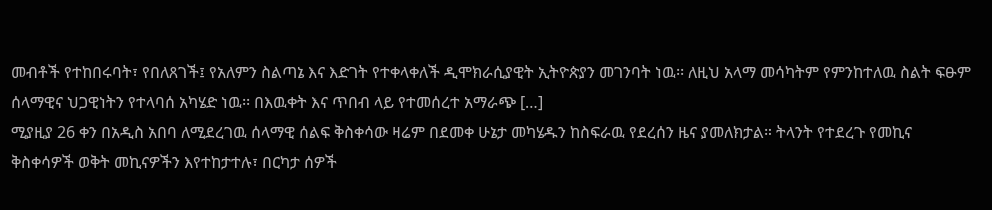መብቶች የተከበሩባት፣ የበለጸገች፤ የአለምን ስልጣኔ እና እድገት የተቀላቀለች ዲሞክራሲያዊት ኢትዮጵያን መገንባት ነዉ፡፡ ለዚህ አላማ መሳካትም የምንከተለዉ ስልት ፍፁም ሰላማዊና ህጋዊነትን የተላባሰ አካሄድ ነዉ፡፡ በእዉቀት እና ጥበብ ላይ የተመሰረተ አማራጭ […]
ሚያዚያ 26 ቀን በአዲስ አበባ ለሚደረገዉ ሰላማዊ ሰልፍ ቅስቀሳው ዛሬም በደመቀ ሁኔታ መካሄዱን ከስፍራዉ የደረሰን ዜና ያመለክታል። ትላንት የተደረጉ የመኪና ቅስቀሳዎች ወቅት መኪናዎችን እየተከታተሉ፣ በርካታ ሰዎች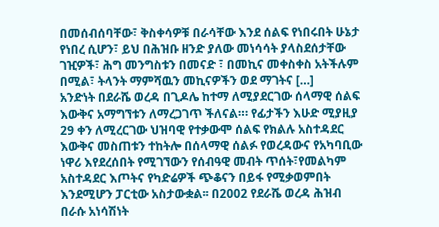በመሰብሰባቸው፣ ቅስቀሳዎቹ በራሳቸው እንደ ሰልፍ የነበሩበት ሁኔታ የነበረ ሲሆን፣ ይህ በሕዝቡ ዘንድ ያለው መነሳሳት ያላስደሰታቸው ገዢዎች፣ ሕግ መንግስቱን በመናድ ፣ በመኪና መቀስቀስ አትችሉም በሚል፣ ትላንት ማምሻዉን መኪናዎችን ወደ ማገትና […]
አንድነት በደራሼ ወረዳ በጊዶሌ ከተማ ለሚያደርገው ሰላማዊ ሰልፍ እውቅና አማግኘቱን ለማረጋገጥ ችለናል።፡ የፊታችን እሁድ ሚያዚያ 29 ቀን ለሚረርገው ህዝባዊ የተቃውሞ ሰልፍ የክልሉ አስተዳደር እውቅና መስጠቱን ተከትሎ በሰላማዊ ሰልፉ የወረዳውና የአካባቢው ነዋሪ እየደረሰበት የሚገኘውን የሰብዓዊ መብት ጥሰት፣የመልካም አስተዳደር እጦትና የካድሬዎች ጭቆናን በይፋ የሚቃወምበት እንደሚሆን ፓርቲው አስታውቋል፡፡ በ2002 የደራሼ ወረዳ ሕዝብ በራሱ አነሳሽነት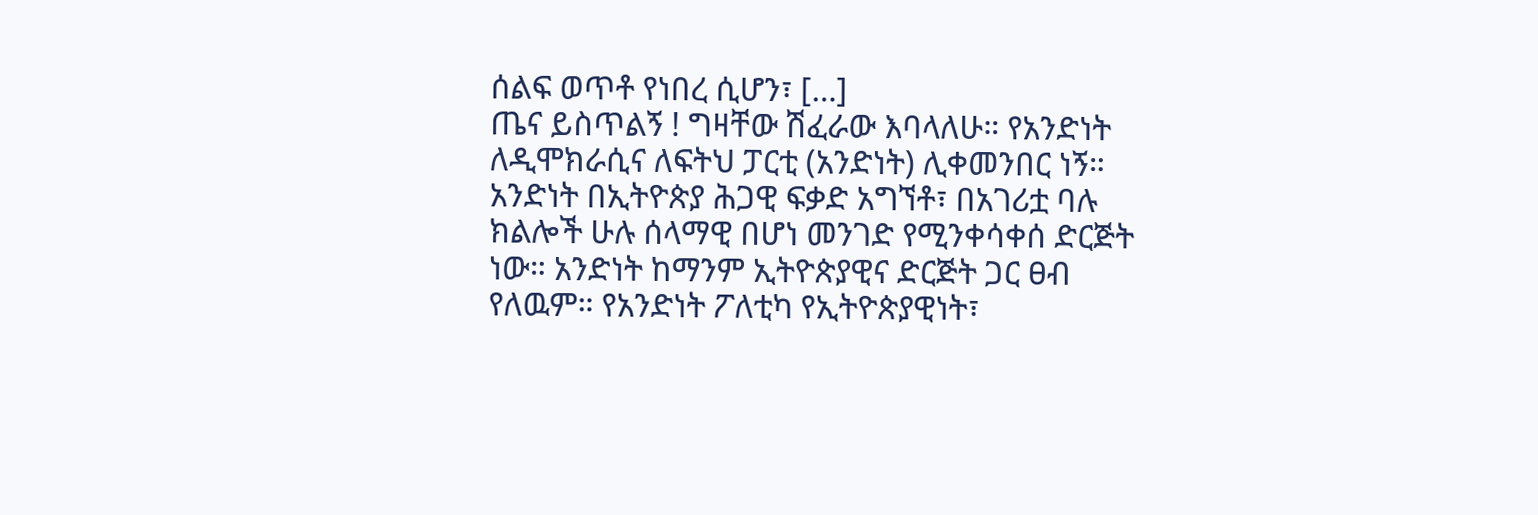ሰልፍ ወጥቶ የነበረ ሲሆን፣ […]
ጤና ይስጥልኝ ! ግዛቸው ሽፈራው እባላለሁ። የአንድነት ለዲሞክራሲና ለፍትህ ፓርቲ (አንድነት) ሊቀመንበር ነኝ። አንድነት በኢትዮጵያ ሕጋዊ ፍቃድ አግኘቶ፣ በአገሪቷ ባሉ ክልሎች ሁሉ ሰላማዊ በሆነ መንገድ የሚንቀሳቀሰ ድርጅት ነው። አንድነት ከማንም ኢትዮጵያዊና ድርጅት ጋር ፀብ የለዉም። የአንድነት ፖለቲካ የኢትዮጵያዊነት፣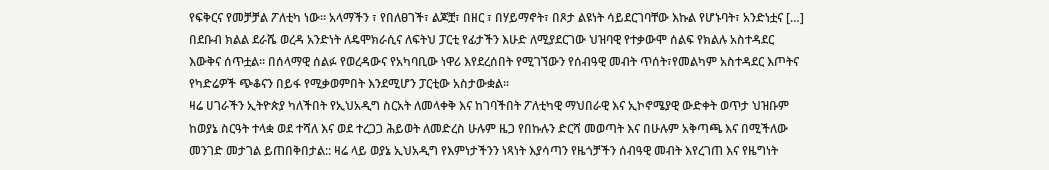የፍቅርና የመቻቻል ፖለቲካ ነው። አላማችን ፣ የበለፀገች፣ ልጆቿ፣ በዘር ፣ በሃይማኖት፣ በጾታ ልዩነት ሳይደርገባቸው እኩል የሆኑባት፣ አንድነቷና […]
በደቡብ ክልል ደራሼ ወረዳ አንድነት ለዴሞክራሲና ለፍትህ ፓርቲ የፊታችን እሁድ ለሚያደርገው ህዝባዊ የተቃውሞ ሰልፍ የክልሉ አስተዳደር እውቅና ሰጥቷል፡፡ በሰላማዊ ሰልፉ የወረዳውና የአካባቢው ነዋሪ እየደረሰበት የሚገኘውን የሰብዓዊ መብት ጥሰት፣የመልካም አስተዳደር እጦትና የካድሬዎች ጭቆናን በይፋ የሚቃወምበት እንደሚሆን ፓርቲው አስታውቋል፡፡
ዛሬ ሀገራችን ኢትዮጵያ ካለችበት የኢህአዲግ ስርአት ለመላቀቅ እና ከገባችበት ፖለቲካዊ ማህበራዊ እና ኢኮኖሜያዊ ውድቀት ወጥታ ህዝቡም ከወያኔ ስርዓት ተላቋ ወደ ተሻለ እና ወደ ተረጋጋ ሕይወት ለመድረስ ሁሉም ዜጋ የበኩሉን ድርሻ መወጣት እና በሁሉም አቅጣጫ እና በሚችለው መንገድ መታገል ይጠበቅበታል:: ዛሬ ላይ ወያኔ ኢህአዲግ የእምነታችንን ነጻነት እያሳጣን የዜጎቻችን ሰብዓዊ መብት እየረገጠ እና የዜግነት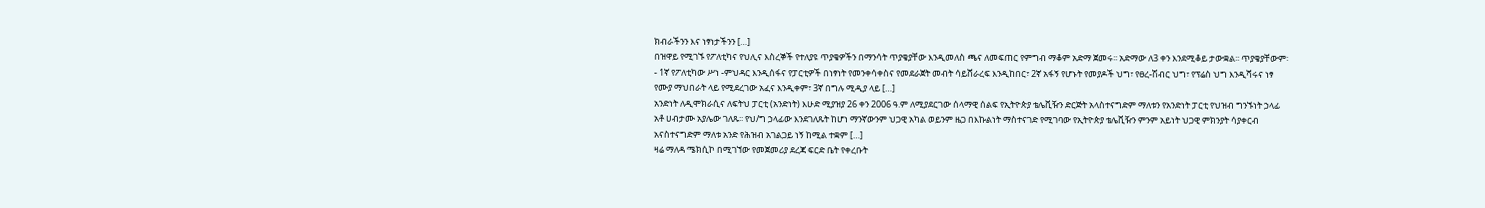ክብራችንን እና ነፃነታችንን […]
በዝዋይ የሚገኙ የፖለቲካና የህሊና እስረኞች የተለያዩ ጥያቄዎችን በማንሳት ጥያቄያቸው እንዲመለስ ጫና ለመፍጠር የምግብ ማቆም አድማ ጀመሩ፡፡ አድማው ለ3 ቀን እንደሚቆይ ታውቋል፡፡ ጥያቄያቸውም፡- 1ኛ የፖለቲካው ሥነ -ምህዳር እንዲሰፋና የፓርቲዎች በነፃነት የመንቀሳቀስና የመደራጀት መብት ሳይሸራረፍ እንዲከበር፣ 2ኛ አፋኝ የሆኑት የመያዶች ህግ፣ የፀረ-ሽብር ህግ፣ የፕሬስ ህግ እንዲሻሩና ነፃ የሙያ ማህበራት ላይ የሚደረገው አፈና እንዲቀም፣ 3ኛ በግሉ ሚዲያ ላይ […]
አንድነት ለዲሞክራሲና ለፍትህ ፓርቲ (አንድነት) እሁድ ሚያዝያ 26 ቀን 2006 ዓ.ም ለሚያደርገው ሰላማዊ ሰልፍ የኢትዮጵያ ቴሌቪዥን ድርጅት አላስተናግድም ማለቱን የአንድነት ፓርቲ የህዝብ ግንኙነት ኃላፊ አቶ ሀብታሙ አያሌው ገለጹ፡፡ የህ/ግ ኃላፊው እንደገለጹት ከሆነ ማንኛውንም ህጋዊ አካል ወይንም ዜጋ በእኩልነት ማስተናገድ የሚገባው የኢትዮጵያ ቴሌቪዥን ምንም አይነት ህጋዊ ምክንያት ሳያቀርብ አናስተናግድም ማለቱ አንድ የሕዝብ አገልጋይ ነኝ ከሚል ተቋም […]
ዛሬ ማለዳ ሜክሲኮ በሚገኘው የመጀመሪያ ደረጃ ፍርድ ቤት የቀረቡት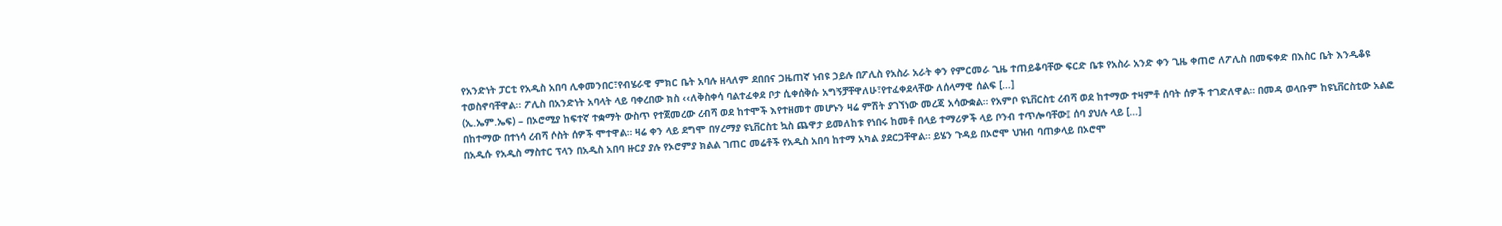የአንድነት ፓርቲ የአዲስ አበባ ሊቀመንበር፣የብሄራዊ ምክር ቤት አባሉ ዘላለም ደበበና ጋዜጠኛ ነብዩ ኃይሉ በፖሊስ የአስራ አራት ቀን የምርመራ ጊዜ ተጠይቆባቸው ፍርድ ቤቱ የአስራ አንድ ቀን ጊዜ ቀጠሮ ለፖሊስ በመፍቀድ በእስር ቤት እንዲቆዩ ተወስኖባቸዋል፡፡ ፖሊስ በአንድነት አባላት ላይ ባቀረበው ክስ ‹‹ለቅስቀሳ ባልተፈቀደ ቦታ ሲቀሰቅሱ አግኝቻቸዋለሁ፣የተፈቀደላቸው ለሰላማዊ ሰልፍ […]
(ኢ.ኤም.ኤፍ) – በኦሮሚያ ከፍተኛ ተቋማት ውስጥ የተጀመረው ረብሻ ወደ ከተሞች እየተዘመተ መሆኑን ዛሬ ምሽት ያገኘነው መረጃ አሳውቋል። የአምቦ ዩኒቨርስቲ ረብሻ ወደ ከተማው ተዛምቶ ሰባት ሰዎች ተገድለዋል። በመዳ ወላቡም ከዩኒቨርስቲው አልፎ በከተማው በተነሳ ረብሻ ሶስት ሰዎች ሞተዋል። ዛሬ ቀን ላይ ደግሞ በሃረማያ ዩኒቨርስቲ ኳስ ጨዋታ ይመለከቱ የነበሩ ከመቶ በላይ ተማሪዎች ላይ ቦንብ ተጥሎባቸው፤ ሰባ ያህሉ ላይ […]
በአዲሱ የአዲስ ማስተር ፕላን በአዲስ አበባ ዙርያ ያሉ የኦሮምያ ክልል ገጠር መሬቶች የአዲስ አበባ ከተማ አካል ያደርጋቸዋል። ይሄን ጉዳይ በኦሮሞ ህዝብ ባጠቃላይ በኦሮሞ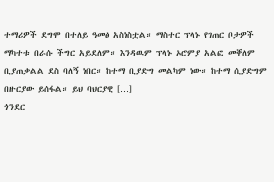ተማሪዎች ደግሞ በተለይ ዓመፅ አስነስቷል። ማስተር ፕላኑ የገጠር ቦታዎች ማካተቱ በራሱ ችግር አይደለም። እንዳዉም ፕላኑ ኦሮምያ አልፎ መቐለም ቢያጠቃልል ደስ ባለኝ ነበር። ከተማ ቢያድግ መልካም ነው። ከተማ ሲያድግም በዙርያው ይሰፋል። ይህ ባህርያዊ […]
ጎንደር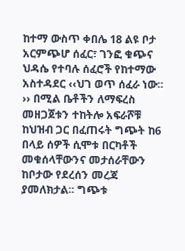ከተማ ውስጥ ቀበሌ 18 ልዩ ቦታ አርምጭሆ ሰፈር፣ ገንፎ ቁጭና ህዳሴ የተባሉ ሰፈሮች የከተማው አስተዳደር ‹‹ህገ ወጥ ሰፈራ ነው፡፡›› በሚል ቤቶችን ለማፍረስ መዘጋጀቱን ተከትሎ አፍራሾቹ ከህዝብ ጋር በፈጠሩት ግጭት ከ6 በላይ ሰዎች ሲሞቱ በርካቶች መቁሰላቸውንና መታሰራቸውን ከቦታው የደረሰን መረጃ ያመለክታል፡፡ ግጭቱ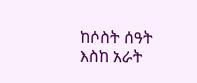ከሶስት ሰዓት እስከ አራት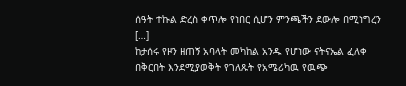ሰዓት ተኩል ድረስ ቀጥሎ የነበር ሲሆን ምንጫችን ደውሎ በሚነግረን […]
ከታሰሩ የዞን ዘጠኝ አባላት መካከል አንዱ የሆነው ናትናኤል ፈለቀ በቅርበት እንደሚያወቅት የገለጹት የአሜሪካዉ የዉጭ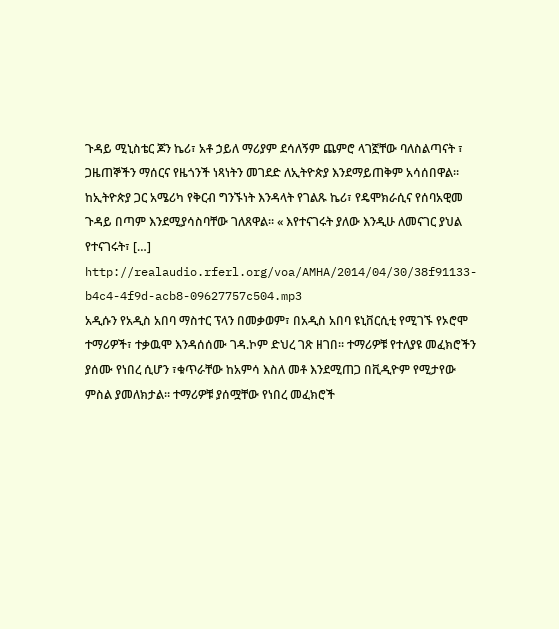ጉዳይ ሚኒስቴር ጆን ኬሪ፣ አቶ ኃይለ ማሪያም ደሳለኝም ጨምሮ ላገኟቸው ባለስልጣናት ፣ ጋዜጠኞችን ማሰርና የዜጎንች ነጻነትን መገደድ ለኢትዮጵያ እንደማይጠቅም አሳሰበዋል። ከኢትዮጵያ ጋር አሜሪካ የቅርብ ግንኙነት እንዳላት የገልጹ ኬሪ፣ የዴሞክራሲና የሰባአዊመ ጉዳይ በጣም እንደሚያሳስባቸው ገለጸዋል። « እየተናገሩት ያለው እንዲሁ ለመናገር ያህል የተናገሩት፣ […]
http://realaudio.rferl.org/voa/AMHA/2014/04/30/38f91133-b4c4-4f9d-acb8-09627757c504.mp3
አዲሱን የአዲስ አበባ ማስተር ፕላን በመቃወም፣ በአዲስ አበባ ዩኒቨርሲቲ የሚገኙ የኦሮሞ ተማሪዎች፣ ተቃዉሞ እንዳሰሰሙ ገዳ.ኮም ድህረ ገጽ ዘገበ። ተማሪዎቹ የተለያዩ መፈክሮችን ያሰሙ የነበረ ሲሆን ፣ቁጥራቸው ከአምሳ እስለ መቶ እንደሚጠጋ በቪዲዮም የሚታየው ምስል ያመለክታል። ተማሪዎቹ ያሰሟቸው የነበረ መፈክሮች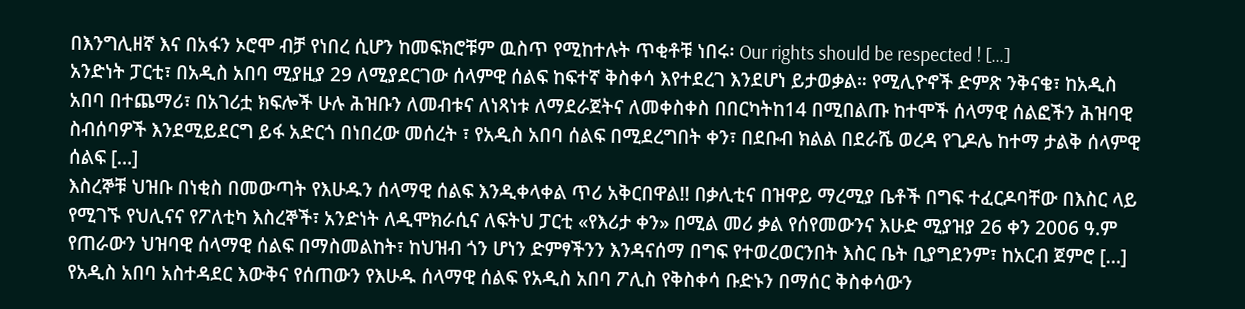በእንግሊዘኛ እና በአፋን ኦሮሞ ብቻ የነበረ ሲሆን ከመፍክሮቹም ዉስጥ የሚከተሉት ጥቂቶቹ ነበሩ፡ Our rights should be respected ! […]
አንድነት ፓርቲ፣ በአዲስ አበባ ሚያዚያ 29 ለሚያደርገው ሰላምዊ ሰልፍ ከፍተኛ ቅስቀሳ እየተደረገ እንደሆነ ይታወቃል። የሚሊዮኖች ድምጽ ንቅናቄ፣ ከአዲስ አበባ በተጨማሪ፣ በአገሪቷ ክፍሎች ሁሉ ሕዝቡን ለመብቱና ለነጻነቱ ለማደራጀትና ለመቀስቀስ በበርካትከ14 በሚበልጡ ከተሞች ሰላማዊ ሰልፎችን ሕዝባዊ ስብሰባዎች እንደሚይደርግ ይፋ አድርጎ በነበረው መሰረት ፣ የአዲስ አበባ ሰልፍ በሚደረግበት ቀን፣ በደቡብ ክልል በደራሼ ወረዳ የጊዶሌ ከተማ ታልቅ ሰላምዊ ሰልፍ […]
እስረኞቹ ህዝቡ በነቂስ በመውጣት የእሁዱን ሰላማዊ ሰልፍ እንዲቀላቀል ጥሪ አቅርበዋል!! በቃሊቲና በዝዋይ ማረሚያ ቤቶች በግፍ ተፈርዶባቸው በእስር ላይ የሚገኙ የህሊናና የፖለቲካ እስረኞች፣ አንድነት ለዲሞክራሲና ለፍትህ ፓርቲ «የእሪታ ቀን» በሚል መሪ ቃል የሰየመውንና እሁድ ሚያዝያ 26 ቀን 2006 ዓ.ም የጠራውን ህዝባዊ ሰላማዊ ሰልፍ በማስመልከት፣ ከህዝብ ጎን ሆነን ድምፃችንን እንዳናሰማ በግፍ የተወረወርንበት እስር ቤት ቢያግደንም፣ ከአርብ ጀምሮ […]
የአዲስ አበባ አስተዳደር እውቅና የሰጠውን የእሁዱ ሰላማዊ ሰልፍ የአዲስ አበባ ፖሊስ የቅስቀሳ ቡድኑን በማሰር ቅስቀሳውን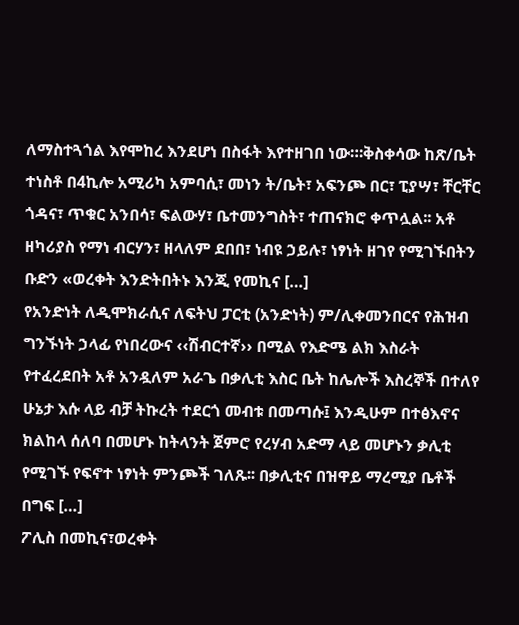ለማስተጓጎል እየሞከረ እንደሆነ በስፋት እየተዘገበ ነው።፡ቅስቀሳው ከጽ/ቤት ተነስቶ በ4ኪሎ አሚሪካ አምባሲ፣ መነን ት/ቤት፣ አፍንጮ በር፣ ፒያሣ፣ ቸርቸር ጎዳና፣ ጥቁር አንበሳ፣ ፍልውሃ፣ ቤተመንግስት፣ ተጠናክሮ ቀጥሏል፡፡ አቶ ዘካሪያስ የማነ ብርሃን፣ ዘላለም ደበበ፣ ነብዩ ኃይሉ፣ ነፃነት ዘገየ የሚገኙበትን ቡድን «ወረቀት እንድትበትኑ እንጂ የመኪና […]
የአንድነት ለዲሞክራሲና ለፍትህ ፓርቲ (አንድነት) ም/ሊቀመንበርና የሕዝብ ግንኙነት ኃላፊ የነበረውና ‹‹ሽብርተኛ›› በሚል የእድሜ ልክ እስራት የተፈረደበት አቶ አንዷለም አራጌ በቃሊቲ እስር ቤት ከሌሎች እስረኞች በተለየ ሁኔታ እሱ ላይ ብቻ ትኩረት ተደርጎ መብቱ በመጣሱ፤ እንዲሁም በተፅእኖና ክልከላ ሰለባ በመሆኑ ከትላንት ጀምሮ የረሃብ አድማ ላይ መሆኑን ቃሊቲ የሚገኙ የፍኖተ ነፃነት ምንጮች ገለጹ፡፡ በቃሊቲና በዝዋይ ማረሚያ ቤቶች በግፍ […]
ፖሊስ በመኪና፣ወረቀት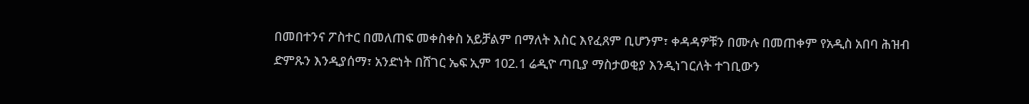በመበተንና ፖስተር በመለጠፍ መቀስቀስ አይቻልም በማለት እስር እየፈጸም ቢሆንም፣ ቀዳዳዎቹን በሙሉ በመጠቀም የአዲስ አበባ ሕዝብ ድምጹን እንዲያሰማ፣ አንድነት በሸገር ኤፍ ኢም 102.1 ሬዲዮ ጣቢያ ማስታወቂያ እንዲነገርለት ተገቢውን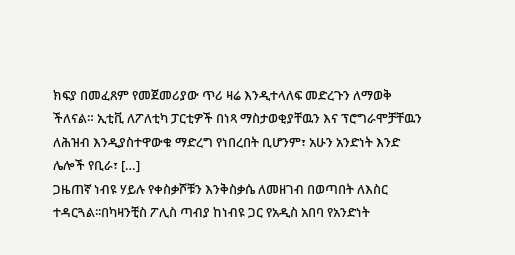ክፍያ በመፈጸም የመጀመሪያው ጥሪ ዛሬ እንዲተላለፍ መድረጉን ለማወቅ ችለናል። ኢቲቪ ለፖለቲካ ፓርቲዎች በነጻ ማስታወቂያቸዉን እና ፕሮግራሞቻቸዉን ለሕዝብ እንዲያስተዋውቁ ማድረግ የነበረበት ቢሆንም፣ አሁን አንድነት እንድ ሌሎች የቢራ፣ […]
ጋዜጠኛ ነብዩ ሃይሉ የቀስቃሾቹን እንቅስቃሴ ለመዘገብ በወጣበት ለእስር ተዳርጓል፡፡በካዛንቺስ ፖሊስ ጣብያ ከነብዩ ጋር የአዲስ አበባ የአንድነት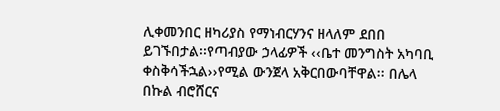ሊቀመንበር ዘካሪያስ የማነብርሃንና ዘላለም ደበበ ይገኙበታል፡፡የጣብያው ኃላፊዎች ‹‹ቤተ መንግስት አካባቢ ቀስቅሳችኋል››የሚል ውንጀላ አቅርበውባቸዋል፡፡ በሌላ በኩል ብሮሸርና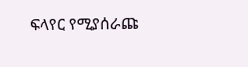ፍላየር የሚያሰራጩ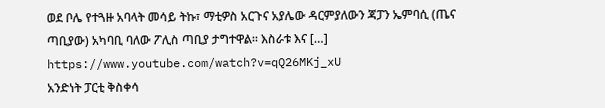ወደ ቦሌ የተጓዙ አባላት መሳይ ትኩ፣ ማቲዎስ አርጉና አያሌው ዳርምያለውን ጃፓን ኤምባሲ (ጤና ጣቢያው) አካባቢ ባለው ፖሊስ ጣቢያ ታግተዋል፡፡ እስራቱ እና […]
https://www.youtube.com/watch?v=qQ26MKj_xU
አንድነት ፓርቲ ቅስቀሳ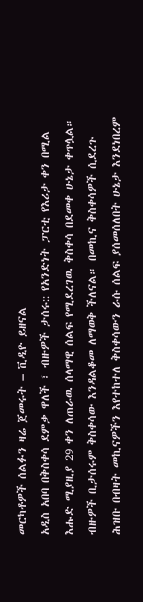መርካቶዎች ሰልፉን ዛሬ ጀመሩት – ቪዲዮ ይዘናል
አዲስ አበባ በቅስቀሳ ደምቃ ዋለች ፣ ብዙዎች ታሰሩ:: የአንድነት ፓርቲ የእሪታ ቀን በሚል እሑድ ሚያዚያ 29 ቀን ለጠራዉ ሰላማዊ ሰልፍ የሚደረገዉ ቅስቀሳ በደመቀ ሁኔታ ቀጥሏል። ብዙዎች ቢታሰሩም ቅስቀሳው እንዳልቆመ ለማወቅ ችለናል። በመኪና ቅስቀሳዎች ሲደረጉ ሕዝቡ በብዛት መኪናዎችን እየተከተለ ቅስቀሳውን ራሱ ሰልፍ ያሰመሰለበት ሁኔታ እንደነበረም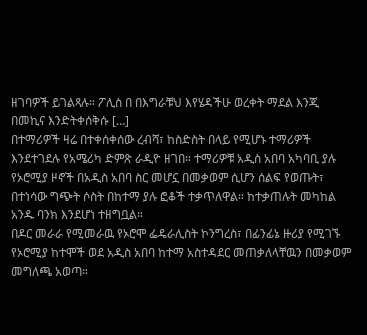ዘገባዎች ይገልጻሉ። ፖሊስ በ በእግራቹህ እየሄዳችሁ ወረቀት ማደል እንጂ በመኪና እንድትቀሰቅሱ […]
በተማሪዎች ዛሬ በተቀሰቀሰው ረብሻ፣ ከስድስት በላይ የሚሆኑ ተማሪዎች እንደተገደሉ የአሜሪካ ድምጽ ራዲዮ ዘገበ። ተማሪዎቹ አዲስ አበባ አካባቢ ያሉ የኦሮሚያ ዞኖች በአዲስ አበባ ስር መሆኗ በመቃወም ሲሆን ሰልፍ የወጡት፣ በተነሳው ግጭት ሶስት በከተማ ያሉ ፎቆች ተቃጥለዋል። ከተቃጠሉት መካከል አንዱ ባንክ እንደሆነ ተዘግቧል።
በዶር መራራ የሚመራዉ የኦሮሞ ፌዴራሊስት ኮንግረስ፣ በፊንፊኔ ዙሪያ የሚገኙ የኦሮሚያ ከተሞች ወደ አዲስ አበባ ከተማ አስተዳደር መጠቃለላቸዉን በመቃወም መግለጫ አወጣ።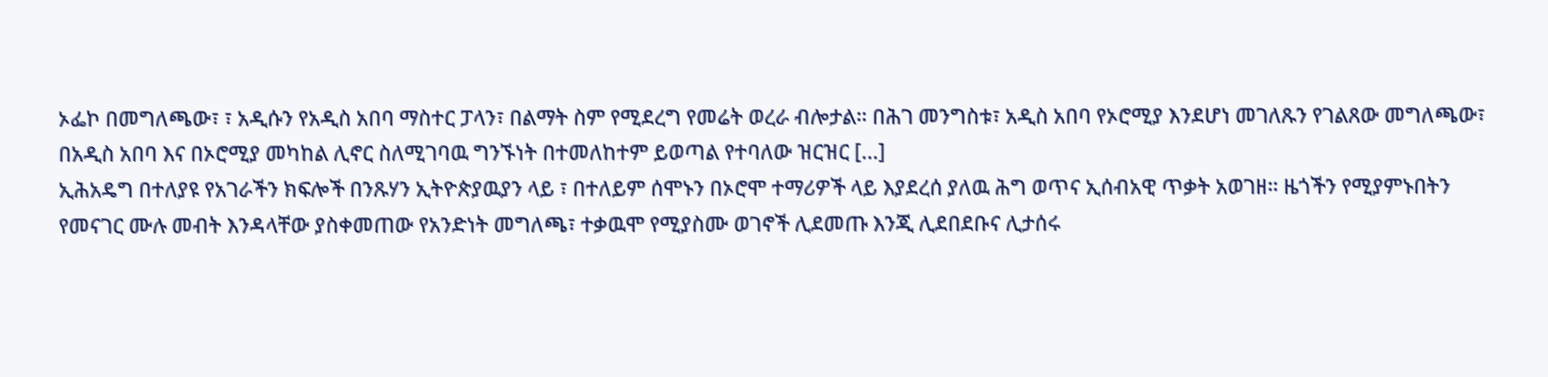ኦፌኮ በመግለጫው፣ ፣ አዲሱን የአዲስ አበባ ማስተር ፓላን፣ በልማት ስም የሚደረግ የመሬት ወረራ ብሎታል። በሕገ መንግስቱ፣ አዲስ አበባ የኦሮሚያ እንደሆነ መገለጹን የገልጸው መግለጫው፣ በአዲስ አበባ እና በኦሮሚያ መካከል ሊኖር ስለሚገባዉ ግንኙነት በተመለከተም ይወጣል የተባለው ዝርዝር […]
ኢሕአዴግ በተለያዩ የአገራችን ክፍሎች በንጹሃን ኢትዮጵያዉያን ላይ ፣ በተለይም ሰሞኑን በኦሮሞ ተማሪዎች ላይ እያደረሰ ያለዉ ሕግ ወጥና ኢሰብአዊ ጥቃት አወገዘ። ዜጎችን የሚያምኑበትን የመናገር ሙሉ መብት እንዳላቸው ያስቀመጠው የአንድነት መግለጫ፣ ተቃዉሞ የሚያስሙ ወገኖች ሊደመጡ እንጂ ሊደበደቡና ሊታሰሩ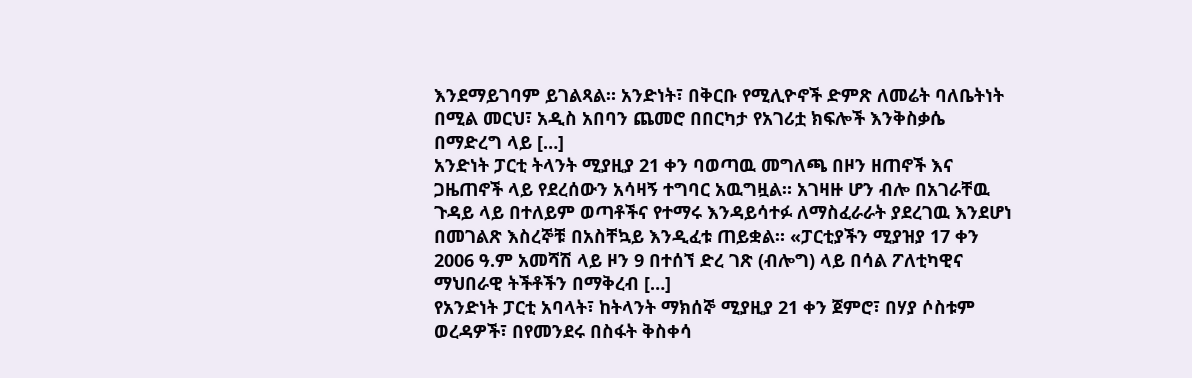እንደማይገባም ይገልጻል። አንድነት፣ በቅርቡ የሚሊዮኖች ድምጽ ለመሬት ባለቤትነት በሚል መርህ፣ አዲስ አበባን ጨመሮ በበርካታ የአገሪቷ ክፍሎች እንቅስቃሴ በማድረግ ላይ […]
አንድነት ፓርቲ ትላንት ሚያዚያ 21 ቀን ባወጣዉ መግለጫ በዞን ዘጠኖች እና ጋዜጠኖች ላይ የደረሰውን አሳዛኝ ተግባር አዉግዟል። አገዛዙ ሆን ብሎ በአገራቸዉ ጉዳይ ላይ በተለይም ወጣቶችና የተማሩ እንዳይሳተፉ ለማስፈራራት ያደረገዉ እንደሆነ በመገልጽ እስረኞቹ በአስቸኳይ እንዲፈቱ ጠይቋል። «ፓርቲያችን ሚያዝያ 17 ቀን 2006 ዓ.ም አመሻሽ ላይ ዞን 9 በተሰኘ ድረ ገጽ (ብሎግ) ላይ በሳል ፖለቲካዊና ማህበራዊ ትችቶችን በማቅረብ […]
የአንድነት ፓርቲ አባላት፣ ከትላንት ማክሰኞ ሚያዚያ 21 ቀን ጀምሮ፣ በሃያ ሶስቱም ወረዳዎች፣ በየመንደሩ በስፋት ቅስቀሳ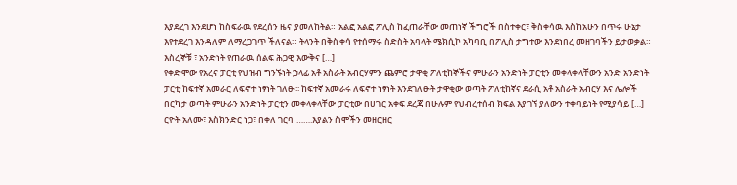እያደረገ እንደሆነ ከስፍራዉ የደረሰን ዜና ያመለከትል። አልፎ አልፎ ፖሊስ ከፈጠራቸው መጠነኛ ችግሮች በስተቀር፣ ቅስቀሳዉ እስከአሁን በጥሩ ሁኔታ እየተደረገ እንዳለም ለማረጋገጥ ችለናል። ትላንት በቅስቀሳ የተሰማሩ ስድስት አባላት ሜክሲኮ አካባቢ በፖሊስ ታግተው እንደነበረ መዘገባችን ይታወቃል። እስረኞቹ ፣ አንድነት የጠራዉ ሰልፍ ሕጋዊ እውቅና […]
የቀድሞው የአረና ፓርቲ የህዝብ ግንኙነት ኃላፊ አቶ አስራት አብርሃምን ጨምሮ ታዋቂ ፖለቲከኞችና ምሁራን አንድነት ፓርቲን መቀላቀላቸውን አንድ አንድነት ፓርቲ ከፍተኛ አመራር ለፍኖተ ነፃነት ገለፁ፡፡ ከፍተኛ አመራሩ ለፍኖተ ነፃነት እንደገለፁት ታዋቂው ወጣት ፖለቲከኛና ደራሲ አቶ አስራት አብርሃ እና ሌሎች በርካታ ወጣት ምሁራን አንድነት ፓርቲን መቀላቀላቸው ፓርቲው በሀገር አቀፍ ደረጃ በሁሉም የህብረተሰብ ክፍል እያገኘ ያለውን ተቀባይነት የሚያሳይ […]
ርዮት አለሙ፣ እስክንድር ነጋ፣ በቀለ ገርባ …….እያልን ስሞችን መዘርዘር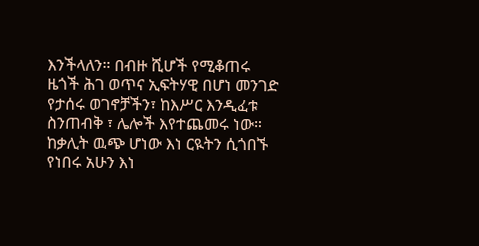እንችላለን። በብዙ ሺሆች የሚቆጠሩ ዜጎች ሕገ ወጥና ኢፍትሃዊ በሆነ መንገድ የታሰሩ ወገኖቻችን፣ ከእሥር እንዲፈቱ ስንጠብቅ ፣ ሌሎች እየተጨመሩ ነው። ከቃሊት ዉጭ ሆነው እነ ርዪትን ሲጎበኙ የነበሩ አሁን እነ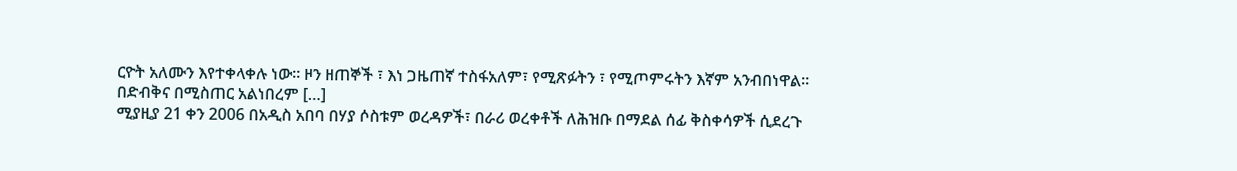ርዮት አለሙን እየተቀላቀሉ ነው። ዞን ዘጠኞች ፣ እነ ጋዜጠኛ ተስፋአለም፣ የሚጽፉትን ፣ የሚጦምሩትን እኛም አንብበነዋል። በድብቅና በሚስጠር አልነበረም […]
ሚያዚያ 21 ቀን 2006 በአዲስ አበባ በሃያ ሶስቱም ወረዳዎች፣ በራሪ ወረቀቶች ለሕዝቡ በማደል ሰፊ ቅስቀሳዎች ሲደረጉ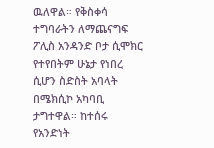ዉለዋል። የቅስቀሳ ተግባራትን ለማጨናግፍ ፖሊስ አንዳንድ ቦታ ሲሞክር የተየበትም ሁኔታ የነበረ ሲሆን ስድስት አባላት በሜክሲኮ አካባቢ ታግተዋል። ከተሰሩ የአንድነት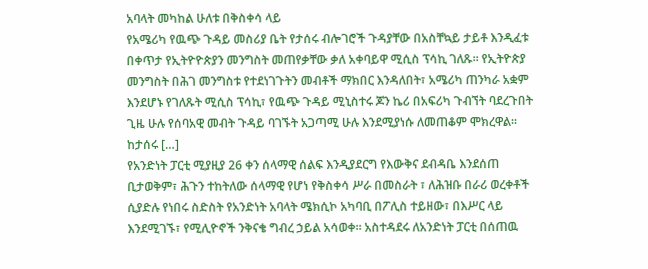አባላት መካከል ሁለቱ በቅስቀሳ ላይ
የአሜሪካ የዉጭ ጉዳይ መስሪያ ቤት የታሰሩ ብሎገሮች ጉዳያቸው በአስቸኳይ ታይቶ እንዲፈቱ በቀጥታ የኢትዮዮጵያን መንግስት መጠየቃቸው ቃለ አቀባይዋ ሚሲስ ፕሳኪ ገለጹ። የኢትዮጵያ መንግስት በሕገ መንግስቱ የተደነገጉትን መብቶች ማክበር እንዳለበት፣ አሜሪካ ጠንካራ አቋም እንደሆኑ የገለጹት ሚሲስ ፕሳኪ፣ የዉጭ ጉዳይ ሚኒስተሩ ጆን ኬሪ በአፍሪካ ጉብኘት ባደረጉበት ጊዜ ሁሉ የሰባአዊ መብት ጉዳይ ባገኙት አጋጣሚ ሁሉ እንደሚያነሱ ለመጠቆም ሞክረዋል። ከታሰሩ […]
የአንድነት ፓርቲ ሚያዚያ 26 ቀን ሰላማዊ ሰልፍ እንዲያደርግ የእውቅና ደብዳቤ እንደሰጠ ቢታወቅም፣ ሕጉን ተከትለው ሰላማዊ የሆነ የቅስቀሳ ሥራ በመስራት ፣ ለሕዝቡ በራሪ ወረቀቶች ሲያድሉ የነበሩ ስድስት የአንድነት አባላት ሜክሲኮ አካባቢ በፖሊስ ተይዘው፣ በእሥር ላይ እንደሚገኙ፣ የሚሊዮኖች ንቅናቄ ግብረ ኃይል አሳወቀ። አስተዳደሩ ለአንድነት ፓርቲ በሰጠዉ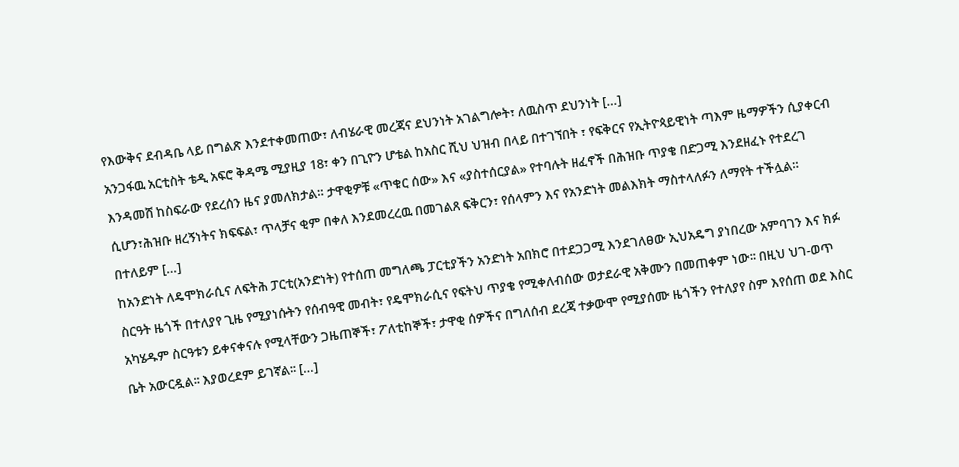የእውቅና ደብዳቤ ላይ በግልጽ እንደተቀመጠው፣ ለብሄራዊ መረጃና ደህንነት አገልግሎት፣ ለዉስጥ ደህንነት […]
አንጋፋዉ አርቲስት ቴዲ አፍሮ ቅዳሜ ሚያዚያ 18፣ ቀን በጊዮን ሆቴል ከአስር ሺህ ህዝብ በላይ በተገኘበት ፣ የፍቅርና የኢትዮጳይዊነት ጣእም ዜማዎችን ሲያቀርብ እንዳመሸ ከስፍራው የደረሰን ዜና ያመለክታል። ታዋቂዎቹ «ጥቁር ሰው» እና «ያስተሰርያል» የተባሉት ዘፈኖች በሕዝቡ ጥያቄ በድጋሚ እንደዘፈኑ የተደረገ ሲሆን፣ሕዝቡ ዘረኝነትና ክፍፍል፣ ጥላቻና ቂም በቀለ እንደመረረዉ በመገልጸ ፍቅርን፣ የሰላምን እና የአንድነት መልእክት ማስተላለፉን ለማየት ተችሏል። በተለይም […]
ከአንድነት ለዴሞክራሲና ለፍትሕ ፓርቲ(አንድነት) የተሰጠ መግለጫ ፓርቲያችን አንድነት አበክሮ በተደጋጋሚ እንደገለፀው ኢህአዴግ ያነበረው አምባገን እና ክፉ ስርዓት ዜጎች በተለያየ ጊዜ የሚያነሱትን የሰብዓዊ መብት፣ የዴሞክራሲና የፍትህ ጥያቄ የሚቀለብሰው ወታደራዊ አቅሙን በመጠቀም ነው፡፡ በዚህ ህገ-ወጥ አካሄዱም ስርዓቱን ይቀናቀናሉ የሚላቸውን ጋዜጠኞች፣ ፖለቲከኞች፣ ታዋቂ ሰዎችና በግለሰብ ደረጃ ተቃውሞ የሚያሰሙ ዜጎችን የተለያየ ስም እየሰጠ ወደ እስር ቤት አውርዷል፡፡ እያወረደም ይገኛል፡፡ […]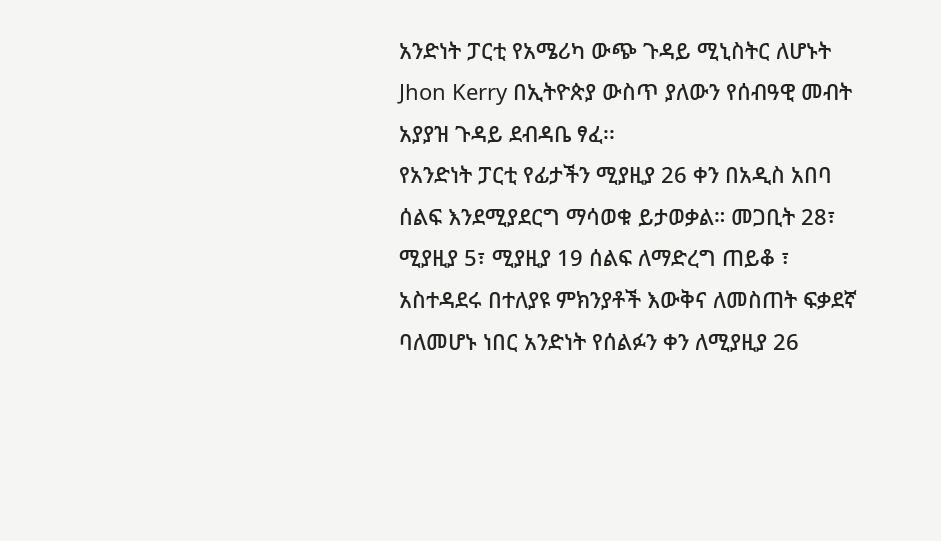አንድነት ፓርቲ የአሜሪካ ውጭ ጉዳይ ሚኒስትር ለሆኑት Jhon Kerry በኢትዮጵያ ውስጥ ያለውን የሰብዓዊ መብት አያያዝ ጉዳይ ደብዳቤ ፃፈ፡፡
የአንድነት ፓርቲ የፊታችን ሚያዚያ 26 ቀን በአዲስ አበባ ሰልፍ እንደሚያደርግ ማሳወቁ ይታወቃል። መጋቢት 28፣ ሚያዚያ 5፣ ሚያዚያ 19 ሰልፍ ለማድረግ ጠይቆ ፣ አስተዳደሩ በተለያዩ ምክንያቶች እውቅና ለመስጠት ፍቃደኛ ባለመሆኑ ነበር አንድነት የሰልፉን ቀን ለሚያዚያ 26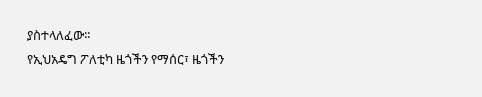ያስተላለፈው።
የኢህአዴግ ፖለቲካ ዜጎችን የማሰር፣ ዜጎችን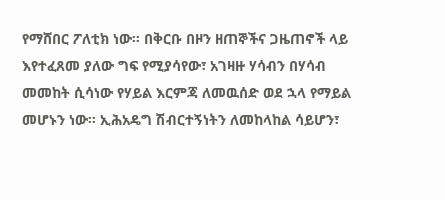የማሸበር ፖለቲክ ነው። በቅርቡ በዞን ዘጠኞችና ጋዜጠኖች ላይ እየተፈጸመ ያለው ግፍ የሚያሳየው፣ አገዛዙ ሃሳብን በሃሳብ መመከት ሲሳነው የሃይል እርምጃ ለመዉሰድ ወደ ኋላ የማይል መሆኑን ነው። ኢሕአዴግ ሽብርተኝነትን ለመከላከል ሳይሆን፣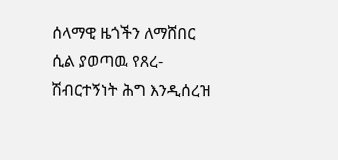ሰላማዊ ዜጎችን ለማሸበር ሲል ያወጣዉ የጸረ-ሽብርተኝነት ሕግ እንዲሰረዝ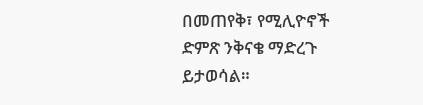በመጠየቅ፣ የሚሊዮኖች ድምጽ ንቅናቄ ማድረጉ ይታወሳል።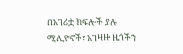በአገሪቷ ክፍሎች ያሉ ሚሊዮኖች፣ አገዛዙ ዜጎችን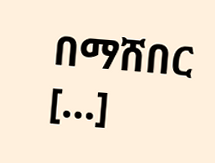በማሸበር […]